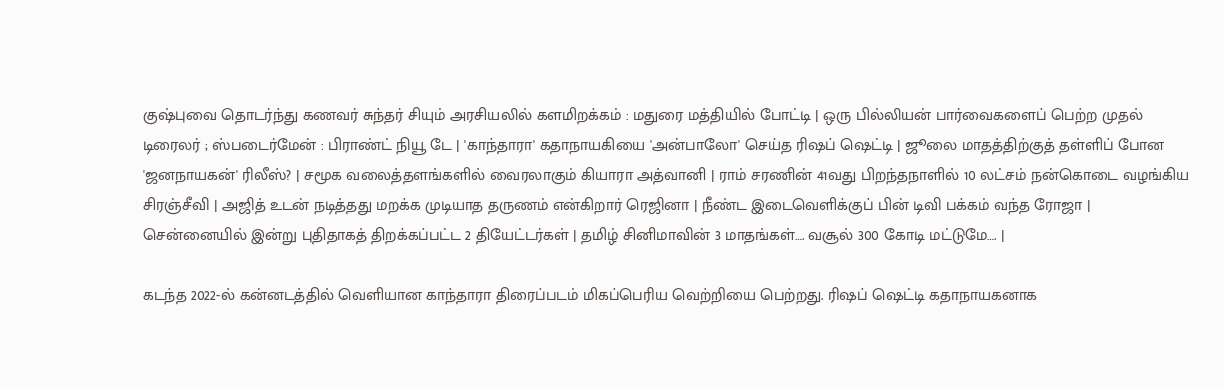குஷ்புவை தொடர்ந்து கணவர் சுந்தர் சியும் அரசியலில் களமிறக்கம் : மதுரை மத்தியில் போட்டி | ஒரு பில்லியன் பார்வைகளைப் பெற்ற முதல் டிரைலர் ; ஸ்படைர்மேன் : பிராண்ட் நியூ டே | 'காந்தாரா' கதாநாயகியை 'அன்பாலோ' செய்த ரிஷப் ஷெட்டி | ஜூலை மாதத்திற்குத் தள்ளிப் போன 'ஜனநாயகன்' ரிலீஸ்? | சமூக வலைத்தளங்களில் வைரலாகும் கியாரா அத்வானி | ராம் சரணின் 41வது பிறந்தநாளில் 10 லட்சம் நன்கொடை வழங்கிய சிரஞ்சீவி | அஜித் உடன் நடித்தது மறக்க முடியாத தருணம் என்கிறார் ரெஜினா | நீண்ட இடைவெளிக்குப் பின் டிவி பக்கம் வந்த ரோஜா | சென்னையில் இன்று புதிதாகத் திறக்கப்பட்ட 2 தியேட்டர்கள் | தமிழ் சினிமாவின் 3 மாதங்கள்…. வசூல் 300 கோடி மட்டுமே…. |

கடந்த 2022-ல் கன்னடத்தில் வெளியான காந்தாரா திரைப்படம் மிகப்பெரிய வெற்றியை பெற்றது. ரிஷப் ஷெட்டி கதாநாயகனாக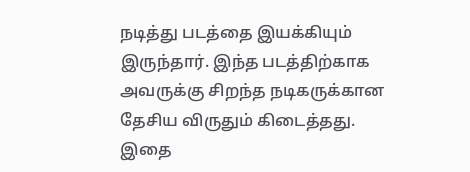நடித்து படத்தை இயக்கியும் இருந்தார். இந்த படத்திற்காக அவருக்கு சிறந்த நடிகருக்கான தேசிய விருதும் கிடைத்தது. இதை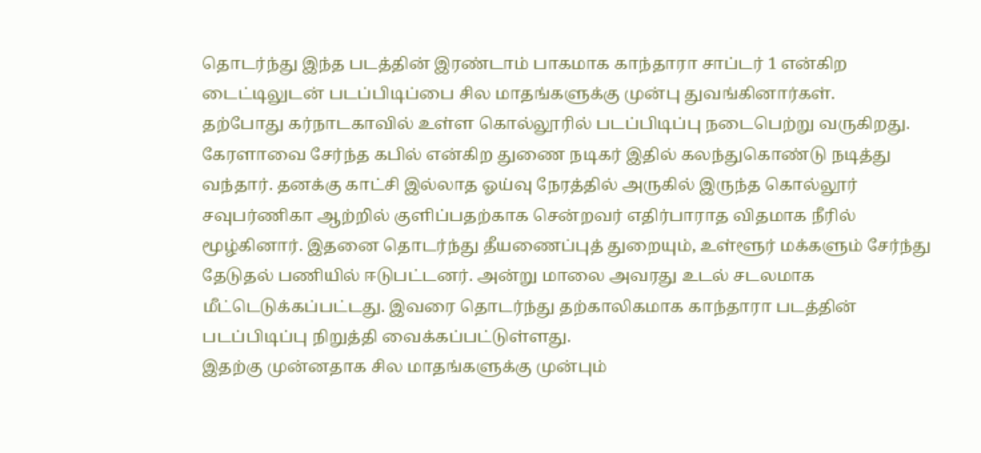தொடர்ந்து இந்த படத்தின் இரண்டாம் பாகமாக காந்தாரா சாப்டர் 1 என்கிற டைட்டிலுடன் படப்பிடிப்பை சில மாதங்களுக்கு முன்பு துவங்கினார்கள்.
தற்போது கர்நாடகாவில் உள்ள கொல்லூரில் படப்பிடிப்பு நடைபெற்று வருகிறது. கேரளாவை சேர்ந்த கபில் என்கிற துணை நடிகர் இதில் கலந்துகொண்டு நடித்து வந்தார். தனக்கு காட்சி இல்லாத ஓய்வு நேரத்தில் அருகில் இருந்த கொல்லூர் சவுபர்ணிகா ஆற்றில் குளிப்பதற்காக சென்றவர் எதிர்பாராத விதமாக நீரில் மூழ்கினார். இதனை தொடர்ந்து தீயணைப்புத் துறையும், உள்ளூர் மக்களும் சேர்ந்து தேடுதல் பணியில் ஈடுபட்டனர். அன்று மாலை அவரது உடல் சடலமாக மீட்டெடுக்கப்பட்டது. இவரை தொடர்ந்து தற்காலிகமாக காந்தாரா படத்தின் படப்பிடிப்பு நிறுத்தி வைக்கப்பட்டுள்ளது.
இதற்கு முன்னதாக சில மாதங்களுக்கு முன்பும்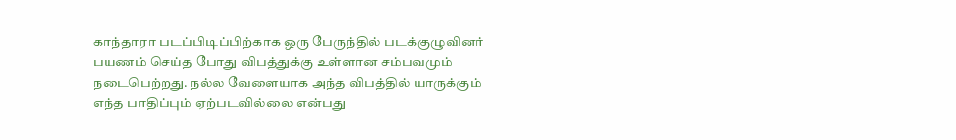காந்தாரா படப்பிடிப்பிற்காக ஒரு பேருந்தில் படக்குழுவினர் பயணம் செய்த போது விபத்துக்கு உள்ளான சம்பவமும் நடைபெற்றது. நல்ல வேளையாக அந்த விபத்தில் யாருக்கும் எந்த பாதிப்பும் ஏற்படவில்லை என்பது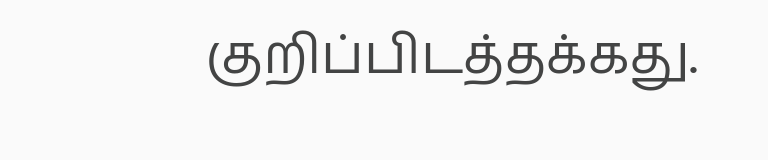குறிப்பிடத்தக்கது.